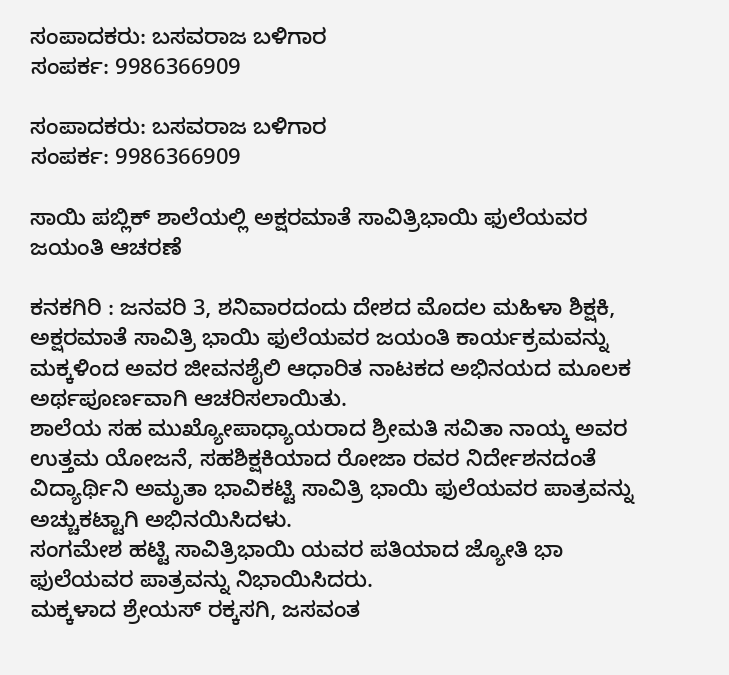ಸಂಪಾದಕರು: ಬಸವರಾಜ ಬಳಿಗಾರ
ಸಂಪರ್ಕ: 9986366909

ಸಂಪಾದಕರು: ಬಸವರಾಜ ಬಳಿಗಾರ
ಸಂಪರ್ಕ: 9986366909

ಸಾಯಿ ಪಬ್ಲಿಕ್ ಶಾಲೆಯಲ್ಲಿ ಅಕ್ಷರಮಾತೆ ಸಾವಿತ್ರಿಭಾಯಿ ಫುಲೆಯವರ ಜಯಂತಿ ಆಚರಣೆ

ಕನಕಗಿರಿ : ಜನವರಿ 3, ಶನಿವಾರದಂದು ದೇಶದ ಮೊದಲ ಮಹಿಳಾ ಶಿಕ್ಷಕಿ, ಅಕ್ಷರಮಾತೆ ಸಾವಿತ್ರಿ ಭಾಯಿ ಫುಲೆಯವರ ಜಯಂತಿ ಕಾರ್ಯಕ್ರಮವನ್ನು ಮಕ್ಕಳಿಂದ ಅವರ ಜೀವನಶೈಲಿ ಆಧಾರಿತ ನಾಟಕದ ಅಭಿನಯದ ಮೂಲಕ ಅರ್ಥಪೂರ್ಣವಾಗಿ ಆಚರಿಸಲಾಯಿತು.
ಶಾಲೆಯ ಸಹ ಮುಖ್ಯೋಪಾಧ್ಯಾಯರಾದ ಶ್ರೀಮತಿ ಸವಿತಾ ನಾಯ್ಕ ಅವರ ಉತ್ತಮ ಯೋಜನೆ, ಸಹಶಿಕ್ಷಕಿಯಾದ ರೋಜಾ ರವರ ನಿರ್ದೇಶನದಂತೆ ವಿದ್ಯಾರ್ಥಿನಿ ಅಮೃತಾ ಭಾವಿಕಟ್ಟಿ ಸಾವಿತ್ರಿ ಭಾಯಿ ಫುಲೆಯವರ ಪಾತ್ರವನ್ನು ಅಚ್ಚುಕಟ್ಟಾಗಿ ಅಭಿನಯಿಸಿದಳು.
ಸಂಗಮೇಶ ಹಟ್ಟಿ ಸಾವಿತ್ರಿಭಾಯಿ ಯವರ ಪತಿಯಾದ ಜ್ಯೋತಿ ಭಾ ಫುಲೆಯವರ ಪಾತ್ರವನ್ನು ನಿಭಾಯಿಸಿದರು.
ಮಕ್ಕಳಾದ ಶ್ರೇಯಸ್ ರಕ್ಕಸಗಿ, ಜಸವಂತ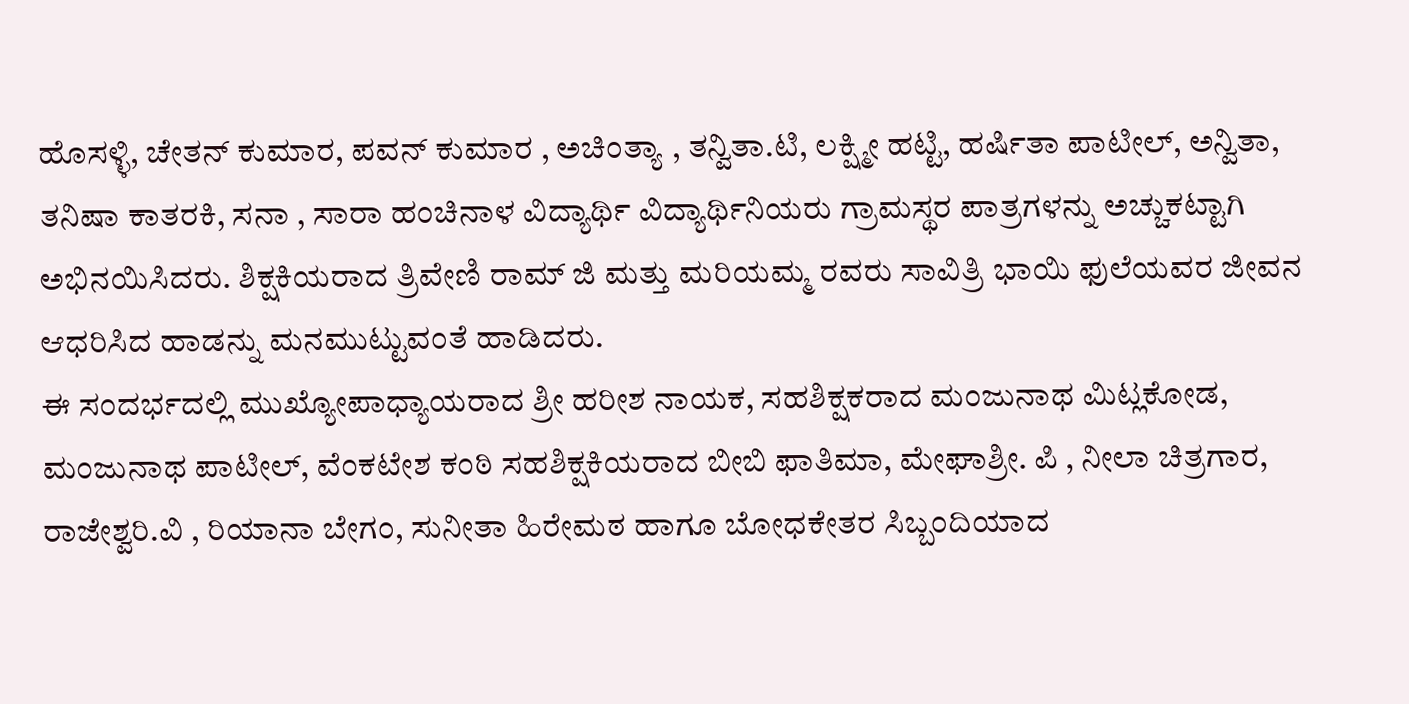ಹೊಸಳ್ಳಿ, ಚೇತನ್ ಕುಮಾರ, ಪವನ್ ಕುಮಾರ , ಅಚಿಂತ್ಯಾ , ತನ್ವಿತಾ.ಟಿ, ಲಕ್ಷ್ಮೀ ಹಟ್ಟಿ, ಹರ್ಷಿತಾ ಪಾಟೀಲ್, ಅನ್ವಿತಾ, ತನಿಷಾ ಕಾತರಕಿ, ಸನಾ , ಸಾರಾ ಹಂಚಿನಾಳ ವಿದ್ಯಾರ್ಥಿ ವಿದ್ಯಾರ್ಥಿನಿಯರು ಗ್ರಾಮಸ್ಥರ ಪಾತ್ರಗಳನ್ನು ಅಚ್ಚುಕಟ್ಟಾಗಿ ಅಭಿನಯಿಸಿದರು. ಶಿಕ್ಷಕಿಯರಾದ ತ್ರಿವೇಣಿ ರಾಮ್ ಜಿ ಮತ್ತು ಮರಿಯಮ್ಮ ರವರು ಸಾವಿತ್ರಿ ಭಾಯಿ ಫುಲೆಯವರ ಜೀವನ ಆಧರಿಸಿದ ಹಾಡನ್ನು ಮನಮುಟ್ಟುವಂತೆ ಹಾಡಿದರು.
ಈ ಸಂದರ್ಭದಲ್ಲಿ ಮುಖ್ಯೋಪಾಧ್ಯಾಯರಾದ ಶ್ರೀ ಹರೀಶ ನಾಯಕ, ಸಹಶಿಕ್ಷಕರಾದ ಮಂಜುನಾಥ ಮಿಟ್ಲಕೋಡ, ಮಂಜುನಾಥ ಪಾಟೀಲ್, ವೆಂಕಟೇಶ ಕಂಠಿ ಸಹಶಿಕ್ಷಕಿಯರಾದ ಬೀಬಿ ಫಾತಿಮಾ, ಮೇಘಾಶ್ರೀ. ಪಿ , ನೀಲಾ ಚಿತ್ರಗಾರ, ರಾಜೇಶ್ವರಿ.ವಿ , ರಿಯಾನಾ ಬೇಗಂ, ಸುನೀತಾ ಹಿರೇಮಠ ಹಾಗೂ ಬೋಧಕೇತರ ಸಿಬ್ಬಂದಿಯಾದ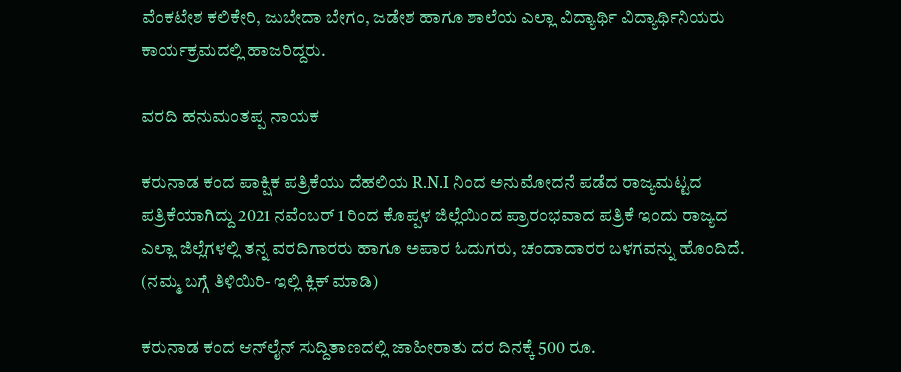ವೆಂಕಟೇಶ ಕಲಿಕೇರಿ, ಜುಬೇದಾ ಬೇಗಂ, ಜಡೇಶ ಹಾಗೂ ಶಾಲೆಯ ಎಲ್ಲಾ ವಿದ್ಯಾರ್ಥಿ ವಿದ್ಯಾರ್ಥಿನಿಯರು ಕಾರ್ಯಕ್ರಮದಲ್ಲಿ ಹಾಜರಿದ್ದರು.

ವರದಿ ಹನುಮಂತಪ್ಪ ನಾಯಕ

ಕರುನಾಡ ಕಂದ ಪಾಕ್ಷಿಕ ಪತ್ರಿಕೆಯು ದೆಹಲಿಯ R.N.I ನಿಂದ ಅನುಮೋದನೆ ಪಡೆದ ರಾಜ್ಯಮಟ್ಟದ ಪತ್ರಿಕೆಯಾಗಿದ್ದು 2021 ನವೆಂಬರ್ 1 ರಿಂದ ಕೊಪ್ಪಳ ಜಿಲ್ಲೆಯಿಂದ ಪ್ರಾರಂಭವಾದ ಪತ್ರಿಕೆ ಇಂದು ರಾಜ್ಯದ ಎಲ್ಲಾ ಜಿಲ್ಲೆಗಳಲ್ಲಿ ತನ್ನ ವರದಿಗಾರರು ಹಾಗೂ ಅಪಾರ ಓದುಗರು, ಚಂದಾದಾರರ ಬಳಗವನ್ನು ಹೊಂದಿದೆ. (ನಮ್ಮ ಬಗ್ಗೆ ತಿಳಿಯಿರಿ- ಇಲ್ಲಿ ಕ್ಲಿಕ್‌ ಮಾಡಿ)

ಕರುನಾಡ ಕಂದ ಆನ್‌ಲೈನ್‌ ಸುದ್ದಿತಾಣದಲ್ಲಿ ಜಾಹೀರಾತು ದರ ದಿನಕ್ಕೆ 500 ರೂ.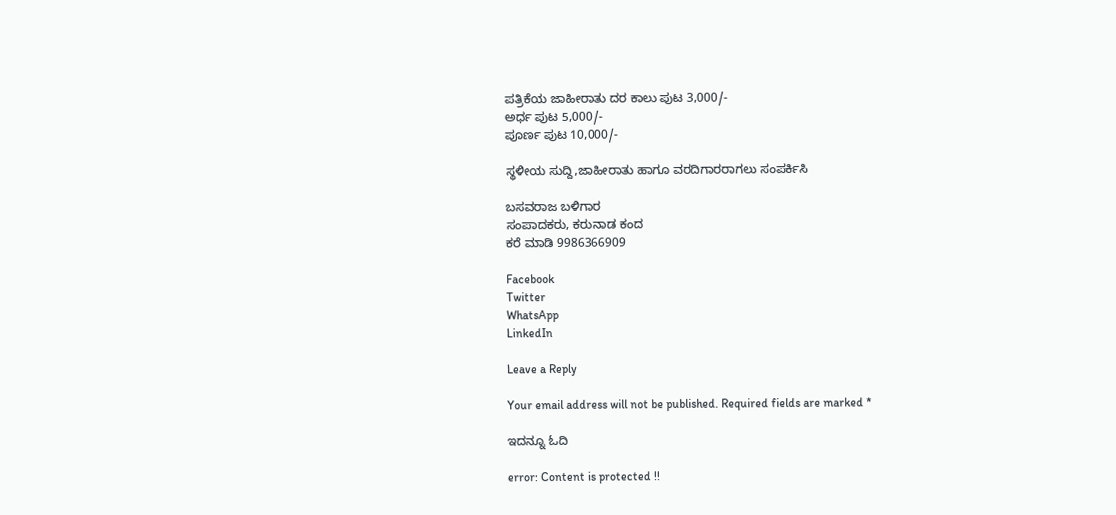ಪತ್ರಿಕೆಯ ಜಾಹೀರಾತು ದರ ಕಾಲು ಪುಟ 3,000/-
ಅರ್ಧ ಪುಟ 5,000/-
ಪೂರ್ಣ ಪುಟ 10,000/-

ಸ್ಥಳೀಯ ಸುದ್ದಿ,ಜಾಹೀರಾತು ಹಾಗೂ ವರದಿಗಾರರಾಗಲು ಸಂಪರ್ಕಿಸಿ

ಬಸವರಾಜ ಬಳಿಗಾರ
ಸಂಪಾದಕರು, ಕರುನಾಡ ಕಂದ
ಕರೆ ಮಾಡಿ 9986366909

Facebook
Twitter
WhatsApp
LinkedIn

Leave a Reply

Your email address will not be published. Required fields are marked *

ಇದನ್ನೂ ಓದಿ

error: Content is protected !!